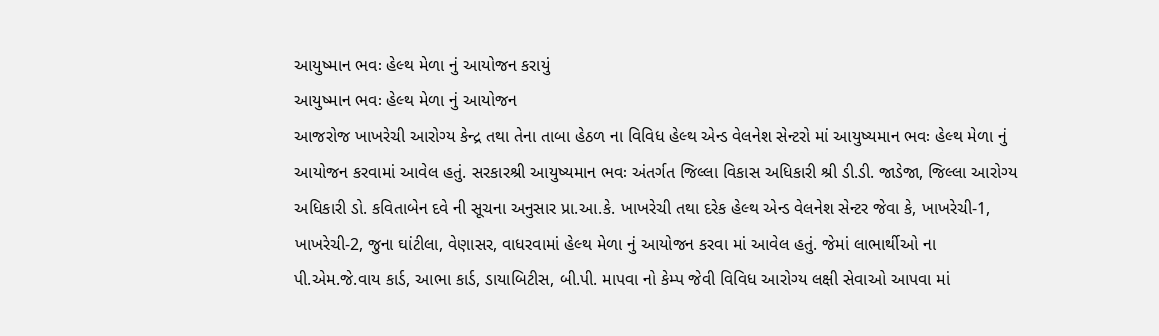આયુષ્માન ભવઃ હેલ્થ મેળા નું આયોજન કરાયું
આયુષ્માન ભવઃ હેલ્થ મેળા નું આયોજન
આજરોજ ખાખરેચી આરોગ્ય કેન્દ્ર તથા તેના તાબા હેઠળ ના વિવિધ હેલ્થ એન્ડ વેલનેશ સેન્ટરો માં આયુષ્યમાન ભવઃ હેલ્થ મેળા નું આયોજન કરવામાં આવેલ હતું. સરકારશ્રી આયુષ્યમાન ભવઃ અંતર્ગત જિલ્લા વિકાસ અધિકારી શ્રી ડી.ડી. જાડેજા, જિલ્લા આરોગ્ય અધિકારી ડો. કવિતાબેન દવે ની સૂચના અનુસાર પ્રા.આ.કે. ખાખરેચી તથા દરેક હેલ્થ એન્ડ વેલનેશ સેન્ટર જેવા કે, ખાખરેચી-1, ખાખરેચી-2, જુના ઘાંટીલા, વેણાસર, વાધરવામાં હેલ્થ મેળા નું આયોજન કરવા માં આવેલ હતું. જેમાં લાભાર્થીઓ ના પી.એમ.જે.વાય કાર્ડ, આભા કાર્ડ, ડાયાબિટીસ, બી.પી. માપવા નો કેમ્પ જેવી વિવિધ આરોગ્ય લક્ષી સેવાઓ આપવા માં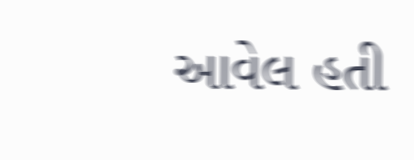આવેલ હતી